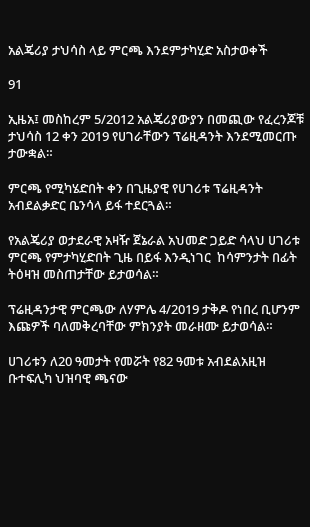አልጄሪያ ታህሳስ ላይ ምርጫ እንደምታካሂድ አስታወቀች

91

ኢዜአ፤ መስከረም 5/2012 አልጄሪያውያን በመጪው የፈረንጆቹ ታህሳስ 12 ቀን 2019 የሀገራቸውን ፕሬዚዳንት እንደሚመርጡ ታውቋል።

ምርጫ የሚካሄድበት ቀን በጊዜያዊ የሀገሪቱ ፕሬዚዳንት አብደልቃድር ቤንሳላ ይፋ ተደርጓል።

የአልጄሪያ ወታደራዊ አዛዥ ጀኔራል አህመድ ጋይድ ሳላህ ሀገሪቱ ምርጫ የምታካሂድበት ጊዜ በይፋ እንዲነገር  ከሳምንታት በፊት ትዕዛዝ መስጠታቸው ይታወሳል።

ፕሬዚዳንታዊ ምርጫው ለሃምሌ 4/2019 ታቅዶ የነበረ ቢሆንም እጩዎች ባለመቅረባቸው ምክንያት መራዘሙ ይታወሳል።

ሀገሪቱን ለ20 ዓመታት የመሯት የ82 ዓመቱ አብደልአዚዝ ቡተፍሊካ ህዝባዊ ጫናው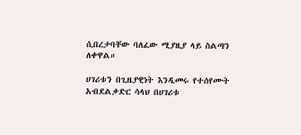ሲበረታባቸው ባለፈው ሚያዚያ ላይ ስልጣን ለቀዋል።

ሀገሪቱን በጊዜያዊነት እንዲመሩ የተሰየሙት አብደልቃድር ሳላህ በሀገሪቱ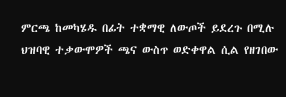ምርጫ ከመካሄዱ በፊት ተቋማዊ ለውጦች ይደረጉ በሚሉ ህዝባዊ ተቃውሞዎች ጫና ውስጥ ወድቀዋል ሲል የዘገበው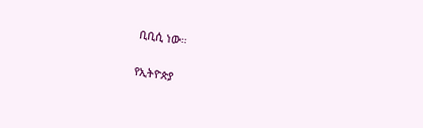ቢቢሲ ነው።

የኢትዮጵያ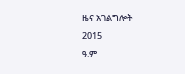ዜና አገልግሎት
2015
ዓ.ም